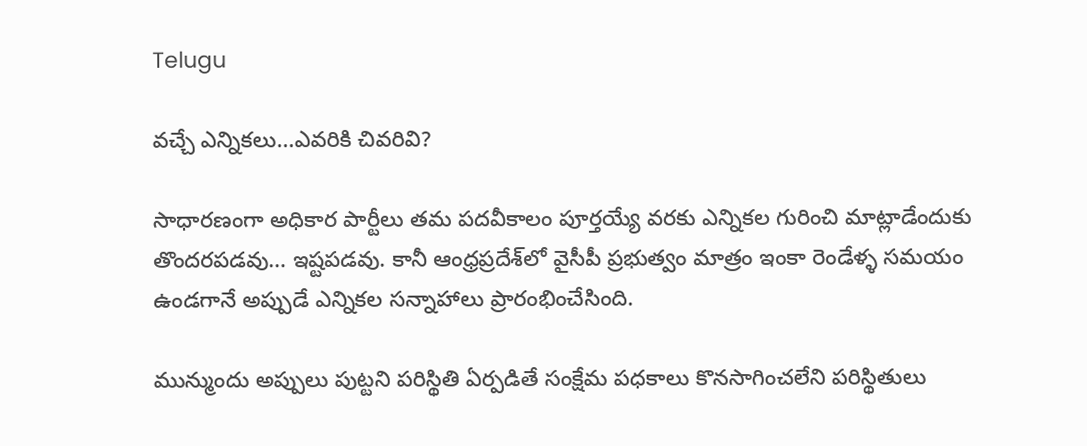Telugu

వచ్చే ఎన్నికలు…ఎవరికి చివరివి?

సాధారణంగా అధికార పార్టీలు తమ పదవీకాలం పూర్తయ్యే వరకు ఎన్నికల గురించి మాట్లాడేందుకు తొందరపడవు… ఇష్టపడవు. కానీ ఆంధ్రప్రదేశ్‌లో వైసీపీ ప్రభుత్వం మాత్రం ఇంకా రెండేళ్ళ సమయం ఉండగానే అప్పుడే ఎన్నికల సన్నాహాలు ప్రారంభించేసింది.

మున్ముందు అప్పులు పుట్టని పరిస్థితి ఏర్పడితే సంక్షేమ పధకాలు కొనసాగించలేని పరిస్థితులు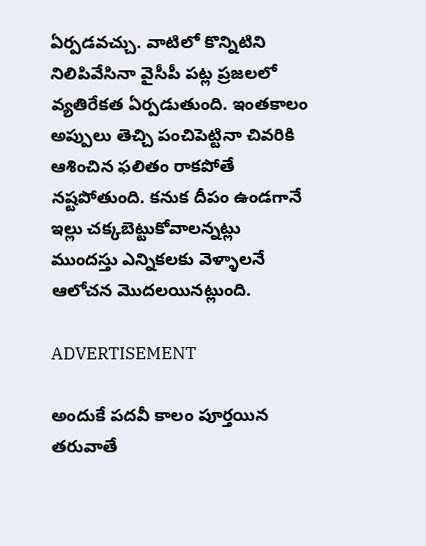ఏర్పడవచ్చు. వాటిలో కొన్నిటిని నిలిపివేసినా వైసీపీ పట్ల ప్రజలలో వ్యతిరేకత ఏర్పడుతుంది. ఇంతకాలం అప్పులు తెచ్చి పంచిపెట్టినా చివరికి ఆశించిన ఫలితం రాకపోతే నష్టపోతుంది. కనుక దీపం ఉండగానే ఇల్లు చక్కబెట్టుకోవాలన్నట్లు ముందస్తు ఎన్నికలకు వెళ్ళాలనే ఆలోచన మొదలయినట్లుంది.

ADVERTISEMENT

అందుకే పదవీ కాలం పూర్తయిన తరువాతే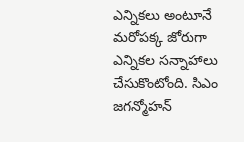ఎన్నికలు అంటూనే మరోపక్క జోరుగా ఎన్నికల సన్నాహాలు చేసుకొంటోంది. సిఎం జగన్మోహన్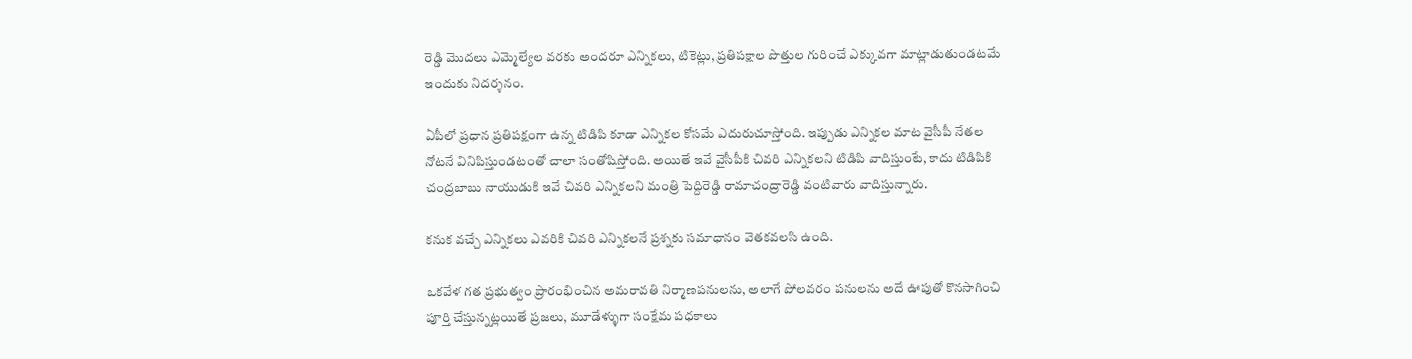రెడ్డి మొదలు ఎమ్మెల్యేల వరకు అందరూ ఎన్నికలు, టికెట్లు, ప్రతిపక్షాల పొత్తుల గురించే ఎక్కువగా మాట్లాడుతుండటమే ఇందుకు నిదర్శనం.

ఏపీలో ప్రధాన ప్రతిపక్షంగా ఉన్న టిడిపి కూడా ఎన్నికల కోసమే ఎదురుచూస్తోంది. ఇప్పుడు ఎన్నికల మాట వైసీపీ నేతల నోటనే వినిపిస్తుండటంతో చాలా సంతోషిస్తోంది. అయితే ఇవే వైసీపీకి చివరి ఎన్నికలని టిడిపి వాదిస్తుంటే, కాదు టిడిపికి చంద్రబాబు నాయుడుకి ఇవే చివరి ఎన్నికలని మంత్రి పెద్దిరెడ్డి రామాచంద్రారెడ్డి వంటివారు వాదిస్తున్నారు.

కనుక వచ్చే ఎన్నికలు ఎవరికి చివరి ఎన్నికలనే ప్రశ్నకు సమాధానం వెతకవలసి ఉంది.

ఒకవేళ గత ప్రభుత్వం ప్రారంభించిన అమరావతి నిర్మాణపనులను, అలాగే పోలవరం పనులను అదే ఊపుతో కొనసాగించి పూర్తి చేస్తున్నట్లయితే ప్రజలు, మూడేళ్ళుగా సంక్షేమ పధకాలు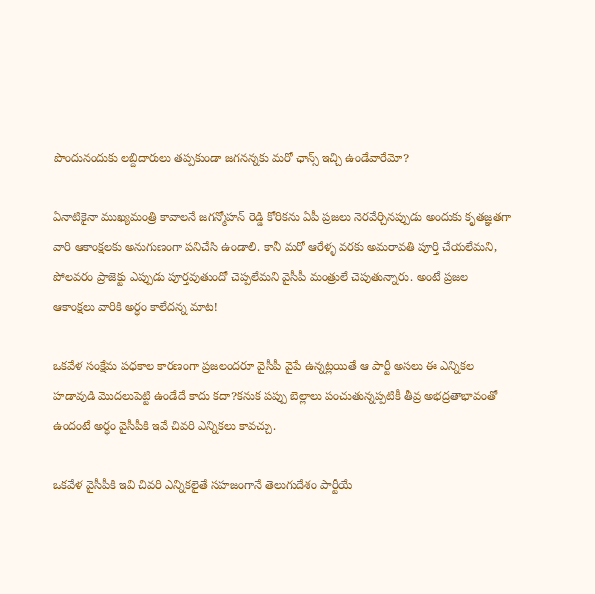పొందునందుకు లబ్దిదారులు తప్పకుండా జగనన్నకు మరో ఛాన్స్ ఇచ్చి ఉండేవారేమో?

ఏనాటికైనా ముఖ్యమంత్రి కావాలనే జగన్మోహన్ రెడ్డి కోరికను ఏపీ ప్రజలు నెరవేర్చినప్పుడు అందుకు కృతజ్ఞతగా వారి ఆకాంక్షలకు అనుగుణంగా పనిచేసి ఉండాలి. కానీ మరో ఆరేళ్ళ వరకు అమరావతి పూర్తి చేయలేమని, పోలవరం ప్రాజెక్టు ఎప్పుడు పూర్తవుతుందో చెప్పలేమని వైసీపీ మంత్రులే చెపుతున్నారు. అంటే ప్రజల ఆకాంక్షలు వారికి అర్ధం కాలేదన్న మాట!

ఒకవేళ సంక్షేమ పధకాల కారణంగా ప్రజలందరూ వైసీపీ వైపే ఉన్నట్లయితే ఆ పార్టీ అసలు ఈ ఎన్నికల హడావుడి మొదలుపెట్టి ఉండేదే కాదు కదా?కనుక పప్పు బెల్లాలు పంచుతున్నప్పటికీ తీవ్ర అభద్రతాభావంతో ఉందంటే అర్ధం వైసీపీకి ఇవే చివరి ఎన్నికలు కావచ్చు.

ఒకవేళ వైసీపీకి ఇవి చివరి ఎన్నికలైతే సహజంగానే తెలుగుదేశం పార్టీయే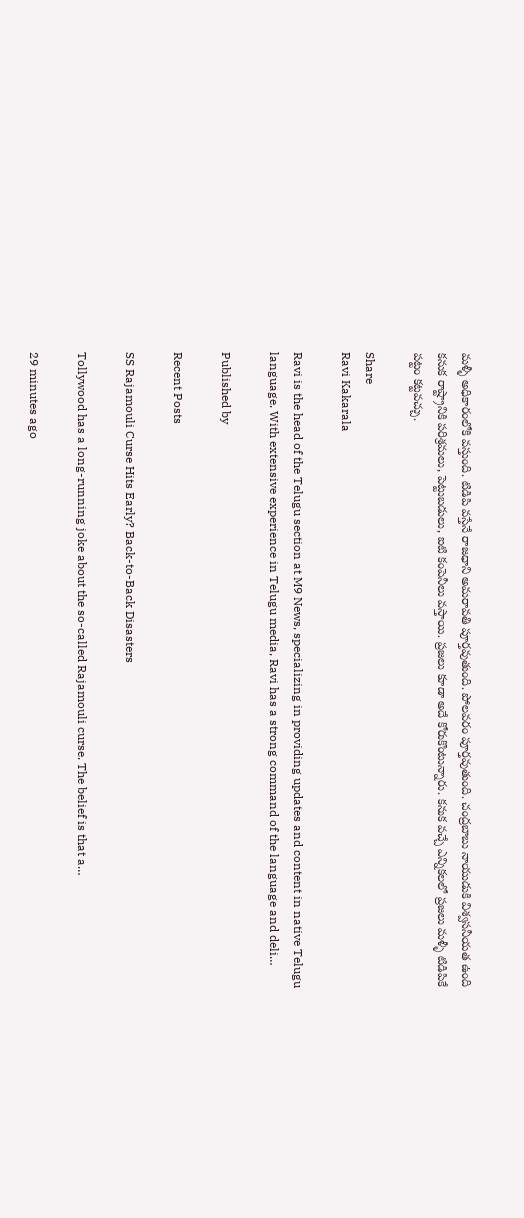మళ్ళీ అధికారంలోకి వస్తుంది. టిడిపి వస్తేనే రాజధాని అమరావతి పూర్తవుతుంది. పోలవరం పూర్తవుతుంది. చంద్రబాబు నాయుడుకి విశ్వసనీయత ఉంది కనుక రాష్ట్రానికి పరిశ్రమలు, పెట్టుబడులు, ఐటి కంపెనీలు వస్తాయి. ప్రజలు కూడా అదే కోరుకొంటున్నారు. కనుక వచ్చే ఎన్నికలలో ప్రజలు మళ్ళీ టిడిపికే పట్టం కట్టవచ్చు.

Share
Ravi Kakarala

Ravi is the head of the Telugu section at M9 News, specializing in providing updates and content in native Telugu language. With extensive experience in Telugu media, Ravi has a strong command of the language and deli…

Published by

Recent Posts

SS Rajamouli Curse Hits Early? Back-to-Back Disasters

Tollywood has a long-running joke about the so-called Rajamouli curse. The belief is that a…

29 minutes ago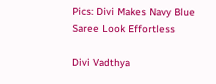Pics: Divi Makes Navy Blue Saree Look Effortless

Divi Vadthya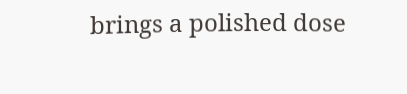brings a polished dose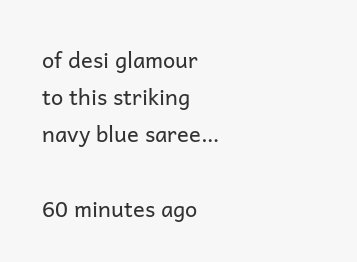of desi glamour to this striking navy blue saree…

60 minutes ago